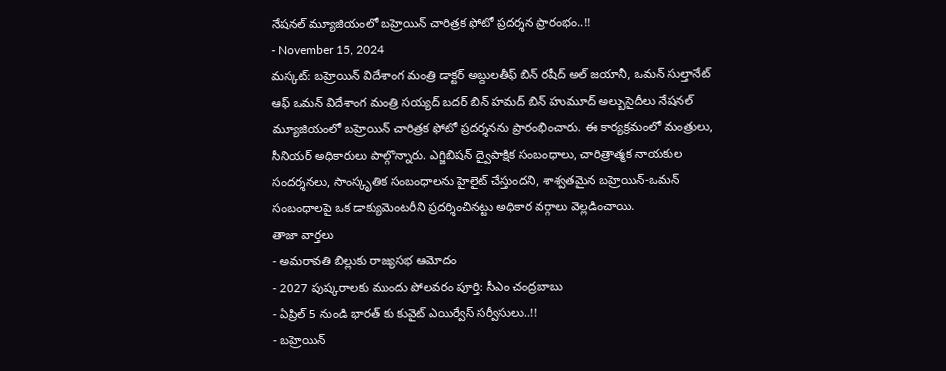నేషనల్ మ్యూజియంలో బహ్రెయిన్ చారిత్రక ఫోటో ప్రదర్శన ప్రారంభం..!!
- November 15, 2024
మస్కట్: బహ్రెయిన్ విదేశాంగ మంత్రి డాక్టర్ అబ్దులతీఫ్ బిన్ రషీద్ అల్ జయానీ, ఒమన్ సుల్తానేట్ ఆఫ్ ఒమన్ విదేశాంగ మంత్రి సయ్యద్ బదర్ బిన్ హమద్ బిన్ హుమూద్ అల్బుసైదీలు నేషనల్ మ్యూజియంలో బహ్రెయిన్ చారిత్రక ఫోటో ప్రదర్శనను ప్రారంభించారు. ఈ కార్యక్రమంలో మంత్రులు, సీనియర్ అధికారులు పాల్గొన్నారు. ఎగ్జిబిషన్ ద్వైపాక్షిక సంబంధాలు, చారిత్రాత్మక నాయకుల సందర్శనలు, సాంస్కృతిక సంబంధాలను హైలైట్ చేస్తుందని, శాశ్వతమైన బహ్రెయిన్-ఒమన్ సంబంధాలపై ఒక డాక్యుమెంటరీని ప్రదర్శించినట్టు అధికార వర్గాలు వెల్లడించాయి.
తాజా వార్తలు
- అమరావతి బిల్లుకు రాజ్యసభ ఆమోదం
- 2027 పుష్కరాలకు ముందు పోలవరం పూర్తి: సీఎం చంద్రబాబు
- ఏప్రిల్ 5 నుండి భారత్ కు కువైట్ ఎయిర్వేస్ సర్వీసులు..!!
- బహ్రెయిన్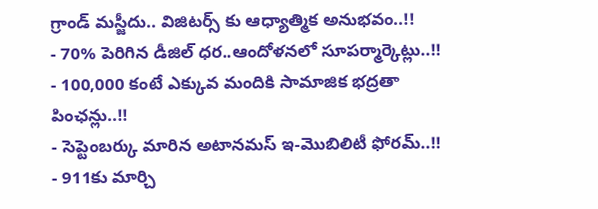గ్రాండ్ మస్జీదు.. విజిటర్స్ కు ఆధ్యాత్మిక అనుభవం..!!
- 70% పెరిగిన డీజిల్ ధర..ఆందోళనలో సూపర్మార్కెట్లు..!!
- 100,000 కంటే ఎక్కువ మందికి సామాజిక భద్రతా పింఛన్లు..!!
- సెప్టెంబర్కు మారిన అటానమస్ ఇ-మొబిలిటీ ఫోరమ్..!!
- 911కు మార్చి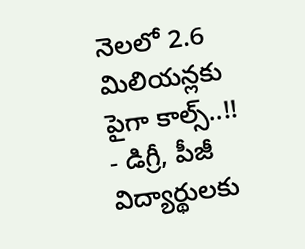నెలలో 2.6 మిలియన్లకు పైగా కాల్స్..!!
- డిగ్రీ, పీజీ విద్యార్థులకు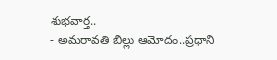శుభవార్త..
- అమరావతి బిల్లు ఆమోదం..ప్రధాని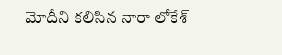మోదీని కలిసిన నారా లోకేశ్